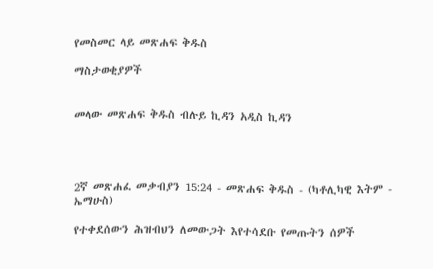የመስመር ላይ መጽሐፍ ቅዱስ

ማስታወቂያዎች


መላው መጽሐፍ ቅዱስ ብሉይ ኪዳን አዲስ ኪዳን




2ኛ መጽሐፈ መቃብያን 15:24 - መጽሐፍ ቅዱስ - (ካቶሊካዊ እትም - ኤማሁስ)

የተቀደሰውን ሕዝብህን ለመውጋት እየተሳደቡ የመጡትን ሰዎች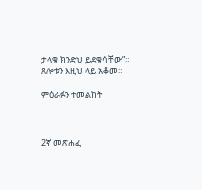ታላቁ ክንድህ ይደቁሳቸው”። ጸሎቱን እዚህ ላይ አቆመ።

ምዕራፉን ተመልከት



2ኛ መጽሐፈ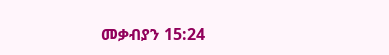መቃብያን 15:24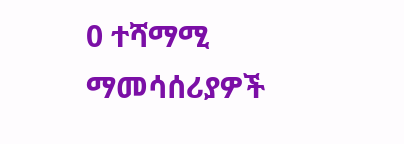0 ተሻማሚ ማመሳሰሪያዎች